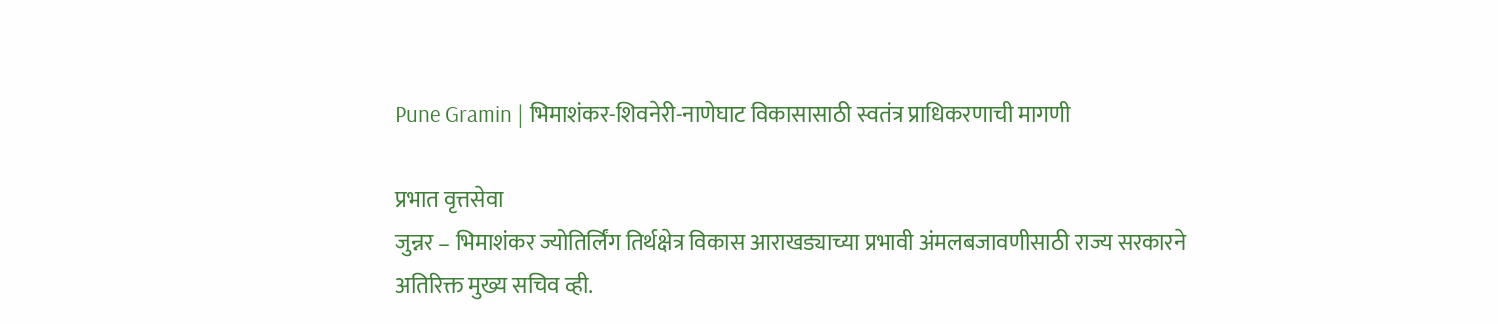Pune Gramin | भिमाशंकर-शिवनेरी-नाणेघाट विकासासाठी स्वतंत्र प्राधिकरणाची मागणी

प्रभात वृत्तसेवा
जुन्नर – भिमाशंकर ज्योतिर्लिंग तिर्थक्षेत्र विकास आराखड्याच्या प्रभावी अंमलबजावणीसाठी राज्य सरकारने अतिरिक्त मुख्य सचिव व्ही.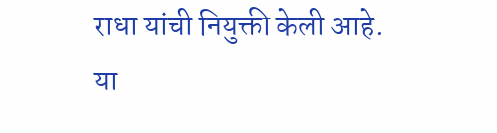राधा यांची नियुक्ती केली आहे. या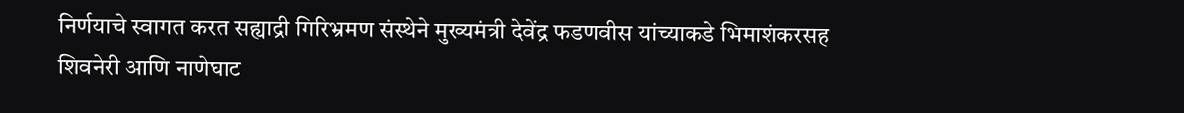निर्णयाचे स्वागत करत सह्याद्री गिरिभ्रमण संस्थेने मुख्यमंत्री देवेंद्र फडणवीस यांच्याकडे भिमाशंकरसह शिवनेरी आणि नाणेघाट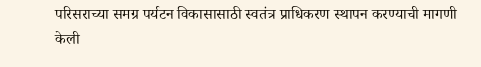परिसराच्या समग्र पर्यटन विकासासाठी स्वतंत्र प्राधिकरण स्थापन करण्याची मागणी केली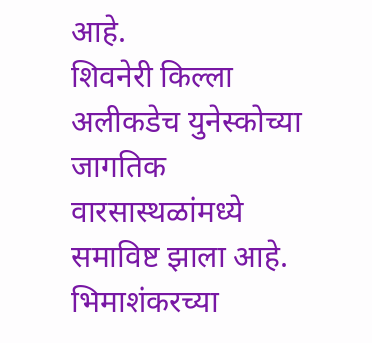आहे.
शिवनेरी किल्ला अलीकडेच युनेस्कोच्या जागतिक वारसास्थळांमध्ये समाविष्ट झाला आहे. भिमाशंकरच्या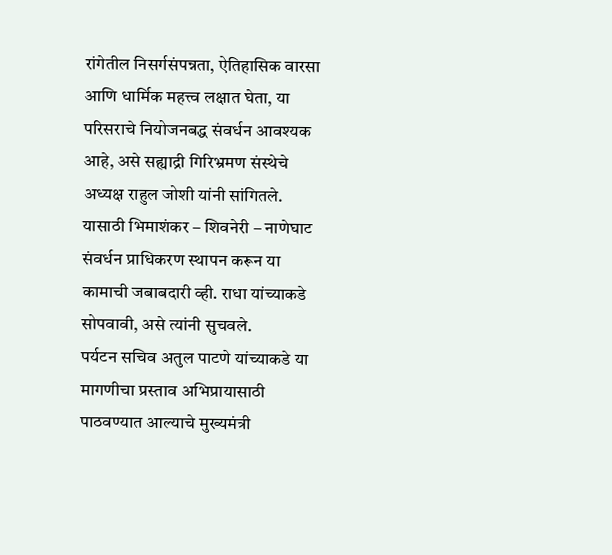रांगेतील निसर्गसंपन्नता, ऐतिहासिक वारसा आणि धार्मिक महत्त्व लक्षात घेता, या परिसराचे नियोजनबद्ध संवर्धन आवश्यक आहे, असे सह्याद्री गिरिभ्रमण संस्थेचे अध्यक्ष राहुल जोशी यांनी सांगितले. यासाठी भिमाशंकर – शिवनेरी – नाणेघाट संवर्धन प्राधिकरण स्थापन करून या कामाची जबाबदारी व्ही. राधा यांच्याकडे सोपवावी, असे त्यांनी सुचवले.
पर्यटन सचिव अतुल पाटणे यांच्याकडे या मागणीचा प्रस्ताव अभिप्रायासाठी पाठवण्यात आल्याचे मुख्यमंत्री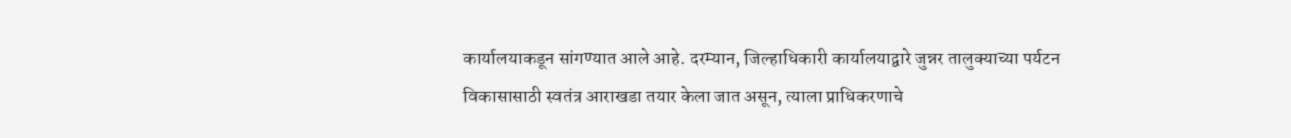कार्यालयाकडून सांगण्यात आले आहे. दरम्यान, जिल्हाधिकारी कार्यालयाद्वारे जुन्नर तालुक्याच्या पर्यटन विकासासाठी स्वतंत्र आराखडा तयार केला जात असून, त्याला प्राधिकरणाचे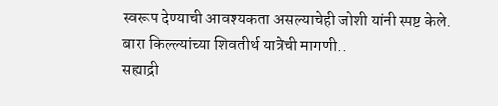स्वरूप देण्याची आवश्यकता असल्याचेही जोशी यांनी स्पष्ट केले.
बारा किल्ल्यांच्या शिवतीर्थ यात्रेची मागणी..
सह्याद्री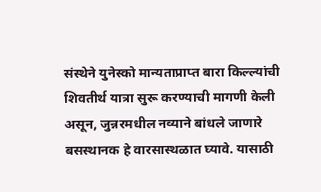संस्थेने युनेस्को मान्यताप्राप्त बारा किल्ल्यांची शिवतीर्थ यात्रा सुरू करण्याची मागणी केली असून, जुन्नरमधील नव्याने बांधले जाणारे बसस्थानक हे वारसास्थळात घ्यावे. यासाठी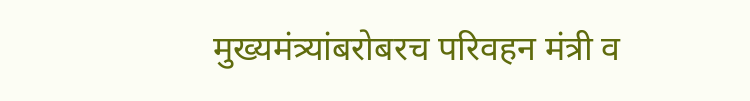मुख्यमंत्र्यांबरोबरच परिवहन मंत्री व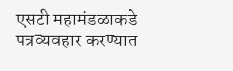एसटी महामंडळाकडे पत्रव्यवहार करण्यात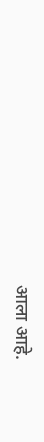आला आहे.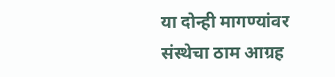या दोन्ही मागण्यांवर संस्थेचा ठाम आग्रह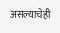असल्याचेही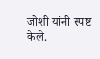जोशी यांनी स्पष्ट केले.